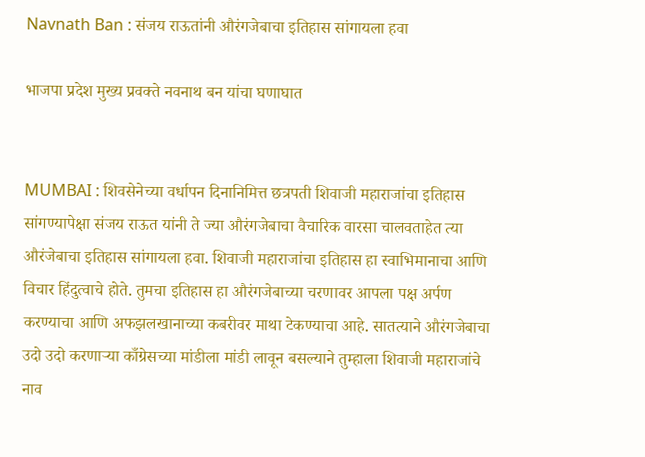Navnath Ban : संजय राऊतांनी औरंगजेबाचा इतिहास सांगायला हवा

भाजपा प्रदेश मुख्य प्रवक्ते नवनाथ बन यांचा घणाघात


MUMBAI : शिवसेनेच्या वर्धापन दिनानिमित्त छत्रपती शिवाजी महाराजांचा इतिहास सांगण्यापेक्षा संजय राऊत यांनी ते ज्या औरंगजेबाचा वैचारिक वारसा चालवताहेत त्या औरंजेबाचा इतिहास सांगायला हवा. शिवाजी महाराजांचा इतिहास हा स्वाभिमानाचा आणि विचार हिंदुत्वाचे होते. तुमचा इतिहास हा औरंगजेबाच्या चरणावर आपला पक्ष अर्पण करण्याचा आणि अफझलखानाच्या कबरीवर माथा टेकण्याचा आहे. सातत्याने औरंगजेबाचा उदो उदो करणाऱ्या काँग्रेसच्या मांडीला मांडी लावून बसल्याने तुम्हाला शिवाजी महाराजांचे नाव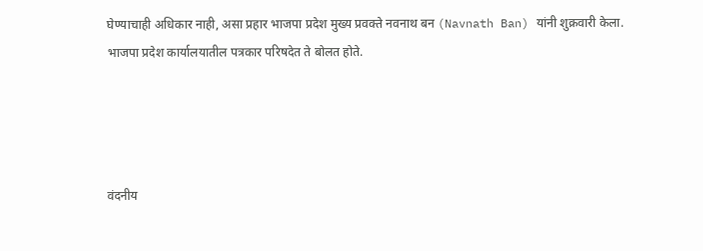घेण्याचाही अधिकार नाही, असा प्रहार भाजपा प्रदेश मुख्य प्रवक्ते नवनाथ बन (Navnath Ban) यांनी शुक्रवारी केला. भाजपा प्रदेश कार्यालयातील पत्रकार परिषदेत ते बोलत होते.




वंदनीय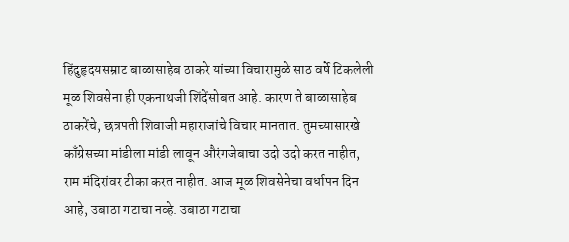हिंदुहृदयसम्राट बाळासाहेब ठाकरे यांच्या विचारामुळे साठ वर्षे टिकलेली मूळ शिवसेना ही एकनाथजी शिंदेंसोबत आहे. कारण ते बाळासाहेब ठाकरेंचे, छत्रपती शिवाजी महाराजांचे विचार मानतात. तुमच्यासारखे काँग्रेसच्या मांडीला मांडी लावून औरंगजेबाचा उदो उदो करत नाहीत, राम मंदिरांवर टीका करत नाहीत. आज मूळ शिवसेनेचा वर्धापन दिन आहे, उबाठा गटाचा नव्हे. उबाठा गटाचा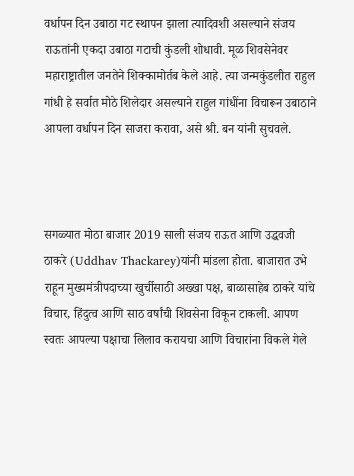वर्धापन दिन उबाठा गट स्थापन झाला त्यादिवशी असल्याने संजय राऊतांनी एकदा उबाठा गटाची कुंडली शोधावी. मूळ शिवसेनेवर महाराष्ट्रातील जनतेने शिक्कामोर्तब केले आहे. त्या जन्मकुंडलीत राहुल गांधी हे सर्वात मोठे शिलेदार असल्याने राहुल गांधींना विचारून उबाठाने आपला वर्धापन दिन साजरा करावा, असे श्री. बन यांनी सुचवले.



सगळ्यात मोठा बाजार 2019 साली संजय राऊत आणि उद्धवजी ठाकरे (Uddhav Thackarey)यांनी मांडला होता. बाजारात उभे राहून मुख्यमंत्रीपदाच्या खुर्चीसाठी अख्खा पक्ष, बाळासाहेब ठाकरे यांचे विचार, हिंदुत्व आणि साठ वर्षांची शिवसेना विकून टाकली. आपण स्वतः आपल्या पक्षाचा लिलाव करायचा आणि विचारांना विकले गेले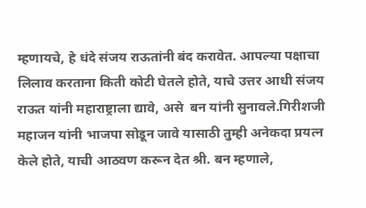म्हणायचे, हे धंदे संजय राऊतांनी बंद करावेत. आपल्या पक्षाचा लिलाव करताना किती कोटी घेतले होते, याचे उत्तर आधी संजय राऊत यांनी महाराष्ट्राला द्यावे, असे  बन यांनी सुनावले.गिरीशजी महाजन यांनी भाजपा सोडून जावे यासाठी तुम्ही अनेकदा प्रयत्न केले होते, याची आठवण करून देत श्री. बन म्हणाले,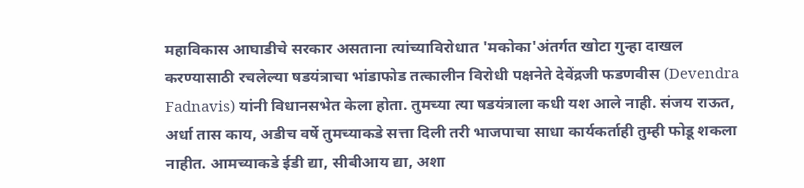महाविकास आघाडीचे सरकार असताना त्यांच्याविरोधात 'मकोका'अंतर्गत खोटा गुन्हा दाखल करण्यासाठी रचलेल्या षडयंत्राचा भांडाफोड तत्कालीन विरोधी पक्षनेते देवेंद्रजी फडणवीस (Devendra Fadnavis) यांनी विधानसभेत केला होता. तुमच्या त्या षडयंत्राला कधी यश आले नाही. संजय राऊत, अर्धा तास काय, अडीच वर्षे तुमच्याकडे सत्ता दिली तरी भाजपाचा साधा कार्यकर्ताही तुम्ही फोडू शकला नाहीत. आमच्याकडे ईडी द्या, सीबीआय द्या, अशा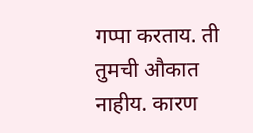गप्पा करताय. ती तुमची औकात नाहीय. कारण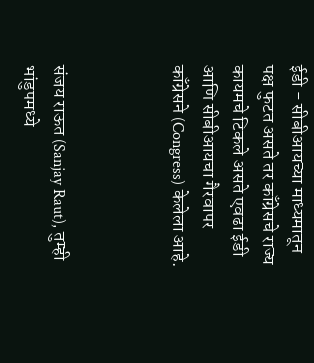ईडी - सीबीआयच्या माध्यमातून पक्ष फुटत असते तर काँग्रेसचे राज्य कायमचे टिकले असते एवढा ईडी आणि सीबीआयचा गैरवापर काँग्रेसने (Congress) केलेला आहे.



संजय राऊत (Sanjay Raut), तुम्ही भांडुपमध्ये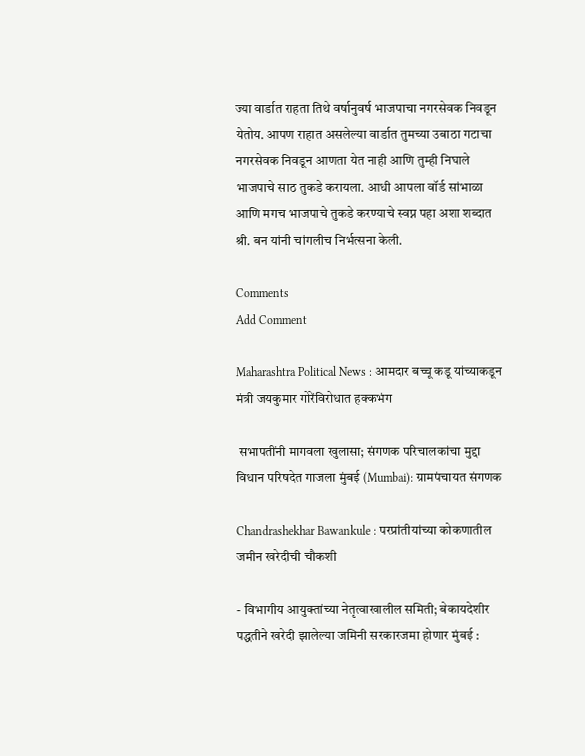ज्या वार्डात राहता तिथे वर्षानुवर्ष भाजपाचा नगरसेवक निवडून येतोय. आपण राहात असलेल्या वार्डात तुमच्या उबाठा गटाचा नगरसेवक निवडून आणता येत नाही आणि तुम्ही निघाले भाजपाचे साठ तुकडे करायला. आधी आपला वॉर्ड सांभाळा आणि मगच भाजपाचे तुकडे करण्याचे स्वप्न पहा अशा शब्दात श्री. बन यांनी चांगलीच निर्भत्सना केली.

Comments
Add Comment

Maharashtra Political News : आमदार बच्चू कडू यांच्याकडून मंत्री जयकुमार गोरेंविरोधात हक्कभंग

 सभापतींनी मागवला खुलासा; संगणक परिचालकांचा मुद्दा विधान परिषदेत गाजला मुंबई (Mumbai): ग्रामपंचायत संगणक

Chandrashekhar Bawankule : परप्रांतीयांच्या कोकणातील जमीन खरेदीची चौकशी

- विभागीय आयुक्तांच्या नेतृत्वाखालील समिती; बेकायदेशीर पद्धतीने खरेदी झालेल्या जमिनी सरकारजमा होणार मुंबई :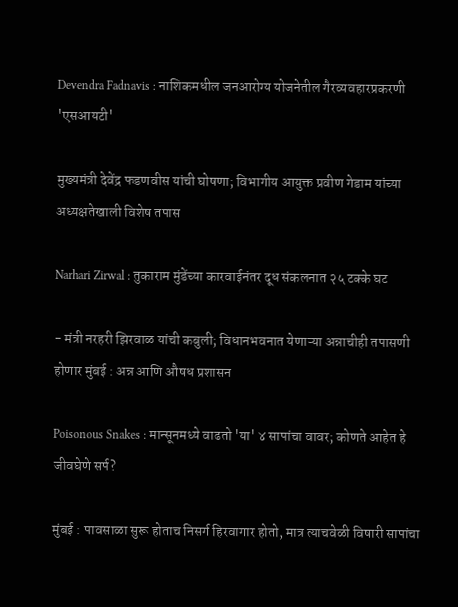Devendra Fadnavis : नाशिकमधील जनआरोग्य योजनेतील गैरव्यवहारप्रकरणी 'एसआयटी'

मुख्यमंत्री देवेंद्र फडणवीस यांची घोषणा; विभागीय आयुक्त प्रवीण गेडाम यांच्या अध्यक्षतेखाली विशेष तपास

Narhari Zirwal : तुकाराम मुंडेंच्या कारवाईनंतर दूध संकलनात २५ टक्के घट

- मंत्री नरहरी झिरवाळ यांची कबुली; विधानभवनात येणाऱ्या अन्नाचीही तपासणी होणार मुंबई : अन्न आणि औषध प्रशासन

Poisonous Snakes : मान्सूनमध्ये वाढतो 'या' ४ सापांचा वावर; कोणते आहेत हे जीवघेणे सर्प?

मुंबई : पावसाळा सुरू होताच निसर्ग हिरवागार होतो, मात्र त्याचवेळी विषारी सापांचा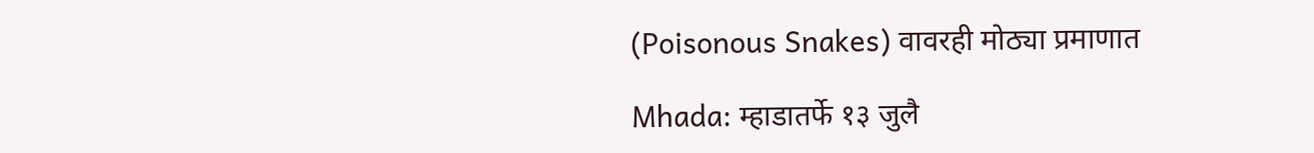(Poisonous Snakes) वावरही मोठ्या प्रमाणात

Mhada: म्हाडातर्फे १३ जुलै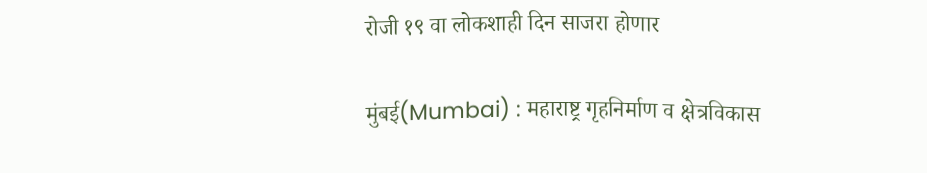रोजी १९ वा लोकशाही दिन साजरा होणार

मुंबई(Mumbai) : महाराष्ट्र गृहनिर्माण व क्षेत्रविकास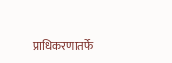प्राधिकरणातर्फे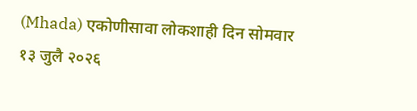(Mhada) एकोणीसावा लोकशाही दिन सोमवार १३ जुलै २०२६